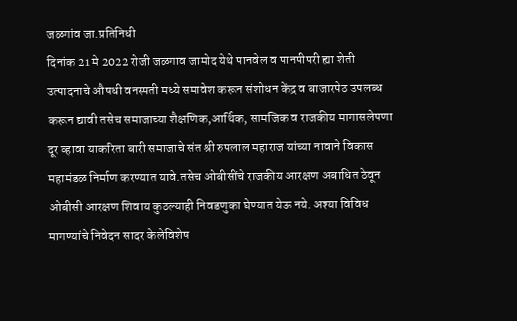जळगांव जा.प्रतिनिधी
दिनांक 21 मे 2022 रोजी जळगाव जामोद येथे पानवेल व पानपीपरी ह्या शेती उत्पादनाचे औषधी वनस्पती मध्ये समावेश करून संशोधन केंद्र व बाजारपेठ उपलब्ध करून द्यावी तसेच समाजाच्या शैक्षणिक,आर्थिक, सामजिक व राजकीय मागासलेपणा दूर व्हावा याकरिता बारी समाजाचे संत श्री रुपलाल महाराज यांच्या नावाने विकास महामंडळ निर्माण करण्यात यावे.तसेच ओबीसींचे राजकीय आरक्षण अबाधित ठेवून ओबीसी आरक्षण शिवाय कुठल्याही निवडणुका घेण्यात येऊ नये. अश्या विविध मागण्यांचे निवेदन सादर केलेविशेष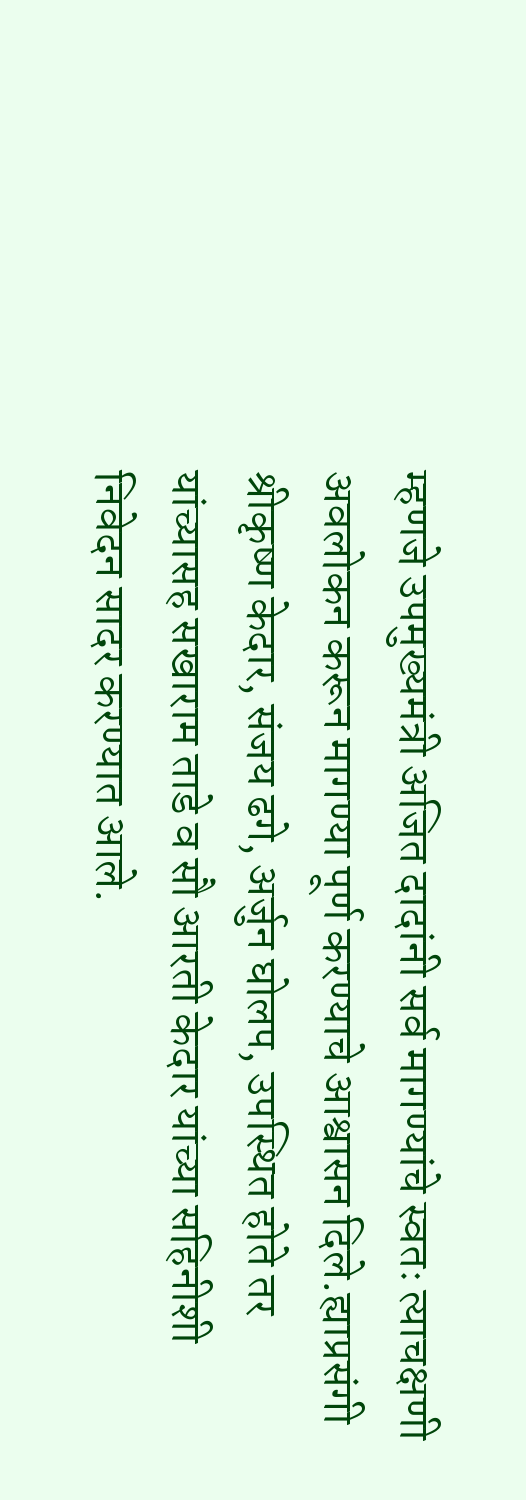म्हणजे उपमुख्यमंत्री अजित दादांनी सर्व मागण्यांचे स्वतः त्याचक्षणी अवलोकन करून मागण्या पूर्ण करण्याचे आश्वासन दिले.ह्याप्रसंगी श्रीकृष्ण केदार, संजय ढगे, अर्जुन घोलप, उपस्थित होते तर यांच्यासह सखाराम ताडे व सौ आरती केदार यांच्या सहिनीशी निवेदन सादर करण्यात आले.